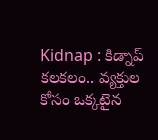Kidnap : కిడ్నాప్ కలకలం.. వ్యక్తుల కోసం ఒక్కటైన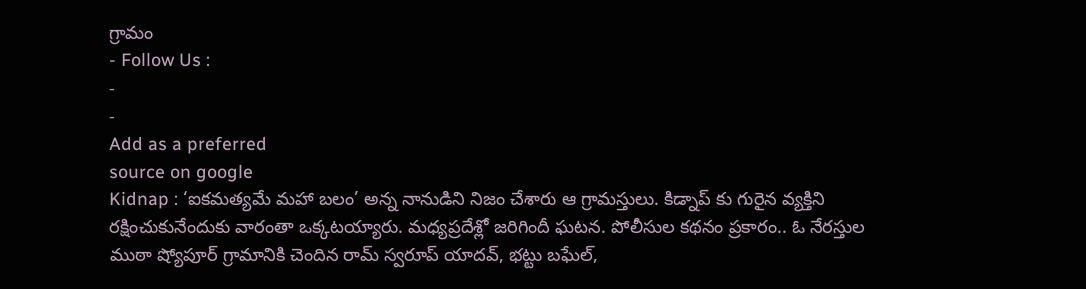గ్రామం
- Follow Us :
-
-
Add as a preferred
source on google
Kidnap : ‘ఐకమత్యమే మహా బలం’ అన్న నానుడిని నిజం చేశారు ఆ గ్రామస్తులు. కిడ్నాప్ కు గురైన వ్యక్తిని రక్షించుకునేందుకు వారంతా ఒక్కటయ్యారు. మధ్యప్రదేశ్లో జరిగిందీ ఘటన. పోలీసుల కథనం ప్రకారం.. ఓ నేరస్తుల ముఠా ష్యోపూర్ గ్రామానికి చెందిన రామ్ స్వరూప్ యాదవ్, భట్టు బఘేల్,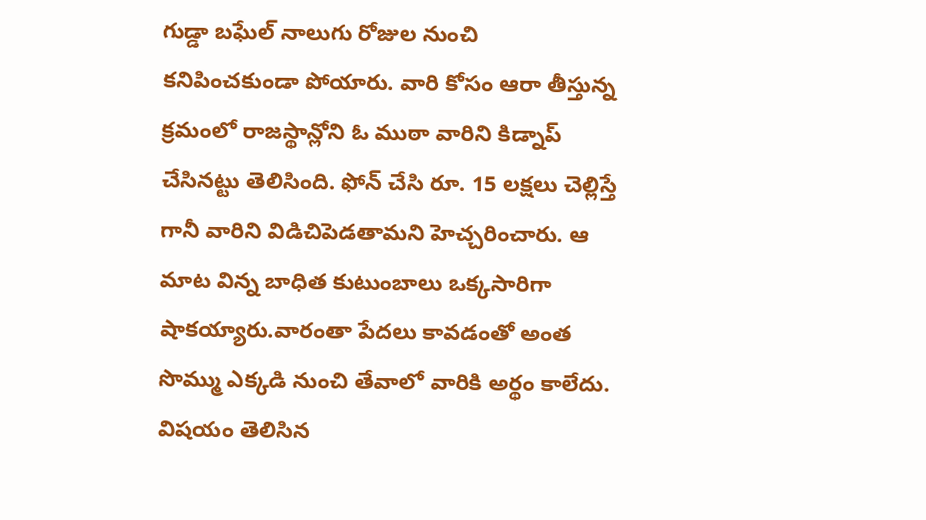గుడ్డా బఘేల్ నాలుగు రోజుల నుంచి కనిపించకుండా పోయారు. వారి కోసం ఆరా తీస్తున్న క్రమంలో రాజస్థాన్లోని ఓ ముఠా వారిని కిడ్నాప్ చేసినట్టు తెలిసింది. ఫోన్ చేసి రూ. 15 లక్షలు చెల్లిస్తే గానీ వారిని విడిచిపెడతామని హెచ్చరించారు. ఆ మాట విన్న బాధిత కుటుంబాలు ఒక్కసారిగా షాకయ్యారు.వారంతా పేదలు కావడంతో అంత సొమ్ము ఎక్కడి నుంచి తేవాలో వారికి అర్థం కాలేదు. విషయం తెలిసిన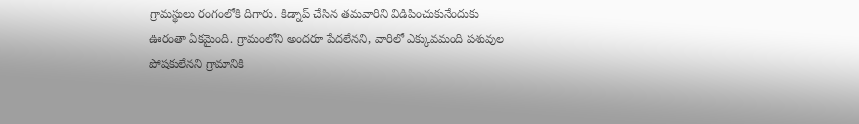గ్రామస్థులు రంగంలోకి దిగారు. కిడ్నాప్ చేసిన తమవారిని విడిపించుకునేందుకు ఊరంతా ఏకమైంది. గ్రామంలోని అందరూ పేదలేనని, వారిలో ఎక్కువమంది పశువుల పోషకులేనని గ్రామానికి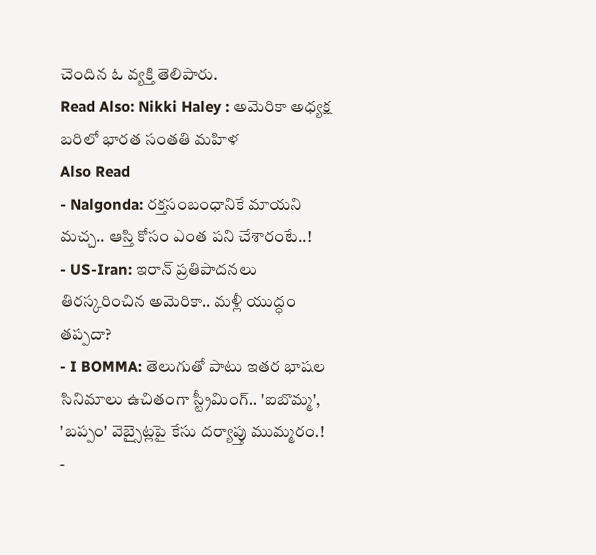చెందిన ఓ వ్యక్తి తెలిపారు.
Read Also: Nikki Haley : అమెరికా అధ్యక్ష బరిలో భారత సంతతి మహిళ
Also Read
- Nalgonda: రక్తసంబంధానికే మాయని మచ్చ.. ఆస్తి కోసం ఎంత పని చేశారంటే..!
- US-Iran: ఇరాన్ ప్రతిపాదనలు తిరస్కరించిన అమెరికా.. మళ్లీ యుద్ధం తప్పదా?
- I BOMMA: తెలుగుతో పాటు ఇతర భాషల సినిమాలు ఉచితంగా స్ట్రీమింగ్.. 'ఐబొమ్మ', 'బప్పం' వెబ్సైట్లపై కేసు దర్యాప్తు ముమ్మరం.!
-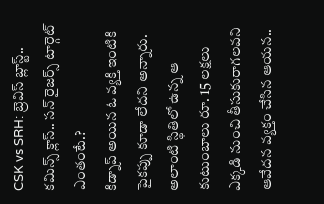CSK vs SRH: బ్రెవిస్ బ్లాస్ట్.. కమిన్స్ క్లాస్.. సన్ రైజర్స్ టార్గెట్ ఎంతంటే.?
కిడ్నాప్ అయిన ఓ వ్యక్తి ఇంటికి పైకప్పు కూడా లేదని అన్నారు. అలాంటి స్థితిలో ఉన్న ఆ కుటుంబాలు రూ. 15 లక్షలు ఎక్కడి నుంచి తీసుకురాగలవని ఆవేదన వ్యక్తం చేసిన ఆయన..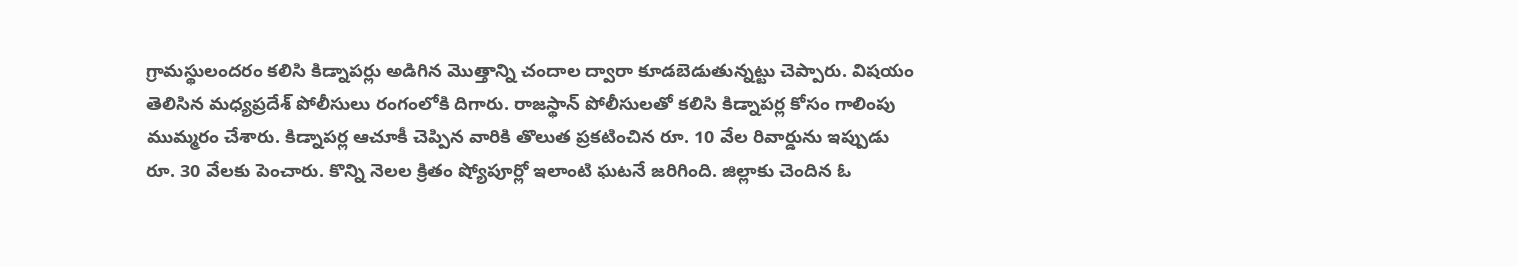గ్రామస్థులందరం కలిసి కిడ్నాపర్లు అడిగిన మొత్తాన్ని చందాల ద్వారా కూడబెడుతున్నట్టు చెప్పారు. విషయం తెలిసిన మధ్యప్రదేశ్ పోలీసులు రంగంలోకి దిగారు. రాజస్థాన్ పోలీసులతో కలిసి కిడ్నాపర్ల కోసం గాలింపు ముమ్మరం చేశారు. కిడ్నాపర్ల ఆచూకీ చెప్పిన వారికి తొలుత ప్రకటించిన రూ. 10 వేల రివార్డును ఇప్పుడు రూ. 30 వేలకు పెంచారు. కొన్ని నెలల క్రితం ష్యోపూర్లో ఇలాంటి ఘటనే జరిగింది. జిల్లాకు చెందిన ఓ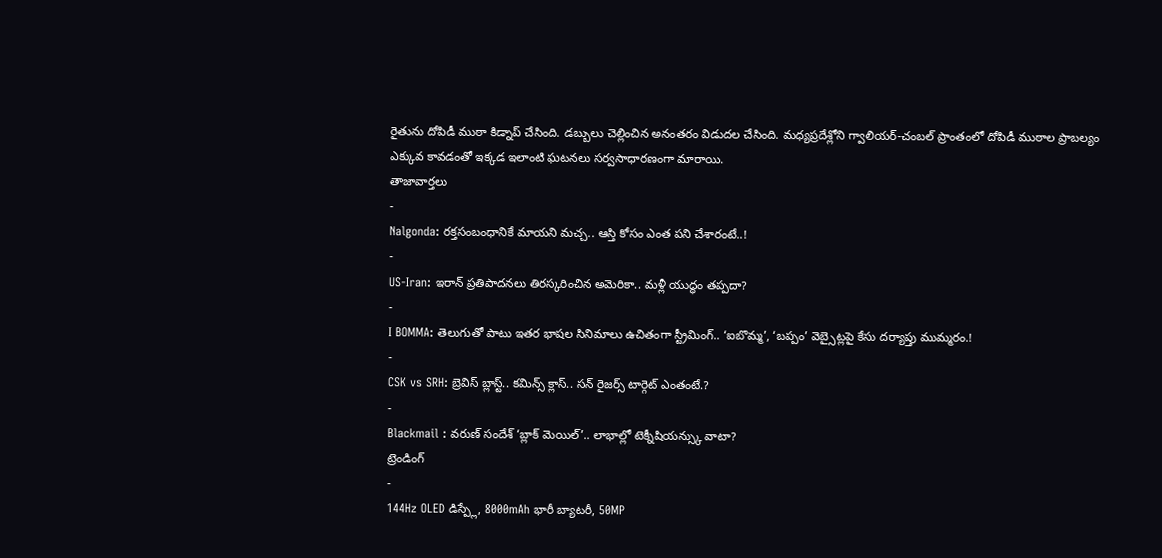రైతును దోపిడీ ముఠా కిడ్నాప్ చేసింది. డబ్బులు చెల్లించిన అనంతరం విడుదల చేసింది. మధ్యప్రదేశ్లోని గ్వాలియర్-చంబల్ ప్రాంతంలో దోపిడీ ముఠాల ప్రాబల్యం ఎక్కువ కావడంతో ఇక్కడ ఇలాంటి ఘటనలు సర్వసాధారణంగా మారాయి.
తాజావార్తలు
-
Nalgonda: రక్తసంబంధానికే మాయని మచ్చ.. ఆస్తి కోసం ఎంత పని చేశారంటే..!
-
US-Iran: ఇరాన్ ప్రతిపాదనలు తిరస్కరించిన అమెరికా.. మళ్లీ యుద్ధం తప్పదా?
-
I BOMMA: తెలుగుతో పాటు ఇతర భాషల సినిమాలు ఉచితంగా స్ట్రీమింగ్.. ‘ఐబొమ్మ’, ‘బప్పం’ వెబ్సైట్లపై కేసు దర్యాప్తు ముమ్మరం.!
-
CSK vs SRH: బ్రెవిస్ బ్లాస్ట్.. కమిన్స్ క్లాస్.. సన్ రైజర్స్ టార్గెట్ ఎంతంటే.?
-
Blackmail : వరుణ్ సందేశ్ ‘బ్లాక్ మెయిల్’.. లాభాల్లో టెక్నీషియన్స్కు వాటా?
ట్రెండింగ్
-
144Hz OLED డిస్ప్లే, 8000mAh భారీ బ్యాటరీ, 50MP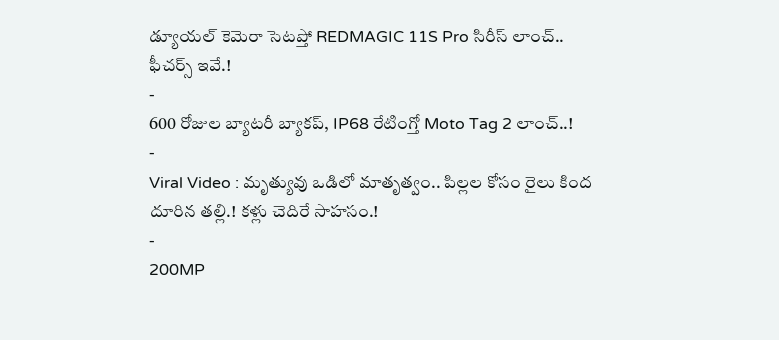డ్యూయల్ కెమెరా సెటప్తో REDMAGIC 11S Pro సిరీస్ లాంచ్.. ఫీచర్స్ ఇవే.!
-
600 రోజుల బ్యాటరీ బ్యాకప్, IP68 రేటింగ్తో Moto Tag 2 లాంచ్..!
-
Viral Video : మృత్యువు ఒడిలో మాతృత్వం.. పిల్లల కోసం రైలు కింద దూరిన తల్లి.! కళ్లు చెదిరే సాహసం.!
-
200MP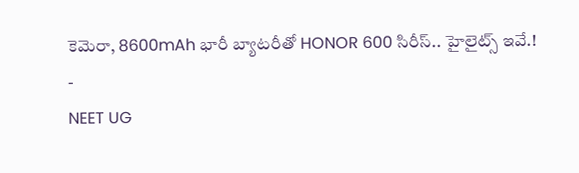కెమెరా, 8600mAh భారీ బ్యాటరీతో HONOR 600 సిరీస్.. హైలైట్స్ ఇవే.!
-
NEET UG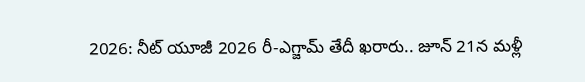2026: నీట్ యూజీ 2026 రీ-ఎగ్జామ్ తేదీ ఖరారు.. జూన్ 21న మళ్లీ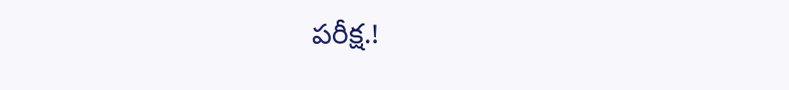పరీక్ష.!